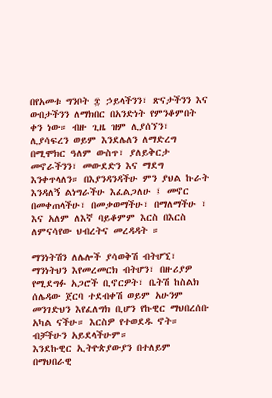በየአመቱ ግንቦት ፰ ኃይላችንን፣ ጽናታችንን እና ውበታችንን ለማክበር በአንድነት የምንቆምበት ቀን ነው። ብዙ ጊዜ ዝም ሊያሰኘን፣ ሊያሳፍረን ወይም እንደሌለን ለማድረግ በሚሞክር ዓለም ውስጥ፣ ያለይቅርታ መኖራችንን፣ መውደድን እና ማደግ እንቀጥላለን። በእያንዳንዳችሁ ምን ያህል ኩራት እንዳለኝ ልነግራችሁ እፈልጋለሁ ፤ መኖር በመቀጠላችሁ፣ በመቃወማችሁ፣ በማለማችሁ ፣ እና አለም ለእኛ ባይቆምም እርስ በእርስ ለምናሳየው ህብረትና መረዳዳት ።

ማንነትሽን ለሌሎች ያሳወቅሽ ብትሆኚ፣ ማንነትህን እየመረመርክ ብትሆን፣ በዙሪያዎ የሚደግፉ አጋሮች ቢኖርዎት፣ ቤትሽ ከስልክ ሰሌዳው ጀርባ ተደብቀሽ ወይም አሁንም መንገድህን እየፈለግክ ቢሆን የኩዊር ማህበረሰቡ አካል ናችሁ። እርስዎ የተወደዱ ኖት። ብቻችሁን አይደላችሁም።
እንደኩዊር ኢትዮጵያውያን በተለይም በማህበራዊ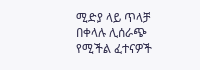ሚድያ ላይ ጥላቻ በቀላሉ ሊሰራጭ የሚችል ፈተናዎች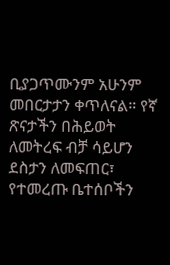ቢያጋጥሙንም አሁንም መበርታታን ቀጥለናል። የኛ ጽናታችን በሕይወት ለመትረፍ ብቻ ሳይሆን ደስታን ለመፍጠር፣ የተመረጡ ቤተሰቦችን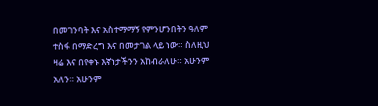በመገንባት እና አስተማማኝ የምንሆንበትን ዓለም ተስፋ በማድረግ እና በመታገል ላይ ነው። ስለዚህ ዛሬ እና በየቀኑ እኛነታችንን አከብራለሁ። አሁንም አለን። አሁንም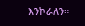እንኮራለን።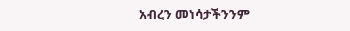አብረን መነሳታችንንም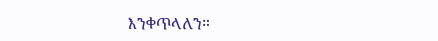እንቀጥላለን።